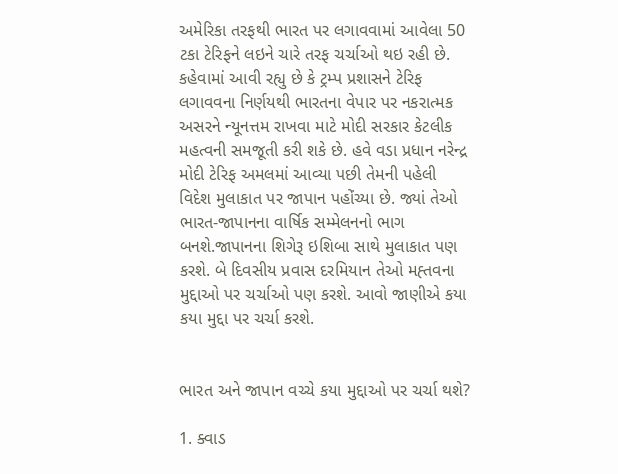અમેરિકા તરફથી ભારત પર લગાવવામાં આવેલા 50 ટકા ટેરિફને લઇને ચારે તરફ ચર્ચાઓ થઇ રહી છે. કહેવામાં આવી રહ્યુ છે કે ટ્રમ્પ પ્રશાસને ટેરિફ લગાવવના નિર્ણયથી ભારતના વેપાર પર નકરાત્મક અસરને ન્યૂનત્તમ રાખવા માટે મોદી સરકાર કેટલીક મહત્વની સમજૂતી કરી શકે છે. હવે વડા પ્રધાન નરેન્દ્ર મોદી ટેરિફ અમલમાં આવ્યા પછી તેમની પહેલી વિદેશ મુલાકાત પર જાપાન પહોંચ્યા છે. જ્યાં તેઓ ભારત-જાપાનના વાર્ષિક સમ્મેલનનો ભાગ બનશે.જાપાનના શિગેરૂ ઇશિબા સાથે મુલાકાત પણ કરશે. બે દિવસીય પ્રવાસ દરમિયાન તેઓ મહ્તવના મુદ્દાઓ પર ચર્ચાઓ પણ કરશે. આવો જાણીએ કયા કયા મુદ્દા પર ચર્ચા કરશે.


ભારત અને જાપાન વચ્ચે કયા મુદ્દાઓ પર ચર્ચા થશે?

1. ક્વાડ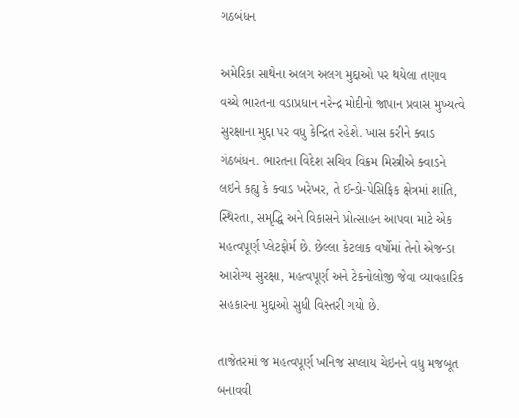ગઠબંધન

અમેરિકા સાથેના અલગ અલગ મુદ્દાઓ પર થયેલા તણાવ વચ્ચે ભારતના વડાપ્રધાન નરેન્દ્ર મોદીનો જાપાન પ્રવાસ મુખ્યત્વે સુરક્ષાના મુદ્દા પર વધુ કેન્દ્રિત રહેશે. ખાસ કરીને ક્વાડ ગંઠબંધન. ભારતના વિદેશ સચિવ વિક્રમ મિસ્ત્રીએ ક્વાડને લઇને કહ્યુ કે ક્વાડ ખરેખર, તે ઈન્ડો-પેસિફિક ક્ષેત્રમાં શાંતિ, સ્થિરતા, સમૃદ્ધિ અને વિકાસને પ્રોત્સાહન આપવા માટે એક મહત્વપૂર્ણ પ્લેટફોર્મ છે. છેલ્લા કેટલાક વર્ષોમાં તેનો એજન્ડા આરોગ્ય સુરક્ષા, મહત્વપૂર્ણ અને ટેકનોલોજી જેવા વ્યાવહારિક સહકારના મુદ્દાઓ સુધી વિસ્તરી ગયો છે.

તાજેતરમાં જ મહત્વપૂર્ણ ખનિજ સપ્લાય ચેઇનને વધુ મજબૂત બનાવવી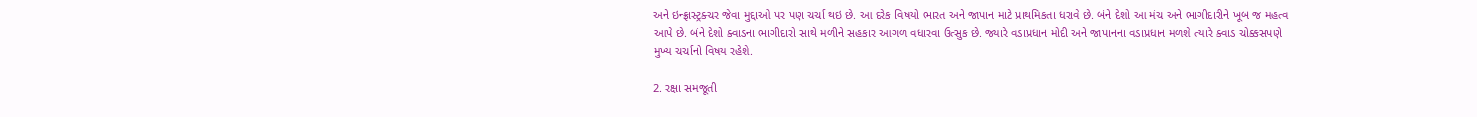અને ઇન્ફ્રાસ્ટ્રક્ચર જેવા મુદ્દાઓ પર પણ ચર્ચા થઇ છે. આ દરેક વિષયો ભારત અને જાપાન માટે પ્રાથમિકતા ધરાવે છે. બંને દેશો આ મંચ અને ભાગીદારીને ખૂબ જ મહત્વ આપે છે. બંને દેશો ક્વાડના ભાગીદારો સાથે મળીને સહકાર આગળ વધારવા ઉત્સુક છે. જ્યારે વડાપ્રધાન મોદી અને જાપાનના વડાપ્રધાન મળશે ત્યારે ક્વાડ ચોક્કસપણે મુખ્ય ચર્ચાનો વિષય રહેશે.

2. રક્ષા સમજૂતી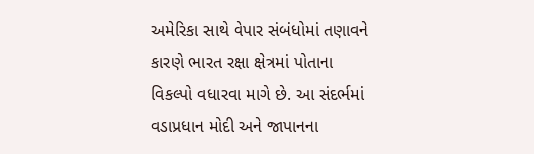અમેરિકા સાથે વેપાર સંબંધોમાં તણાવને કારણે ભારત રક્ષા ક્ષેત્રમાં પોતાના વિકલ્પો વધારવા માગે છે. આ સંદર્ભમાં વડાપ્રધાન મોદી અને જાપાનના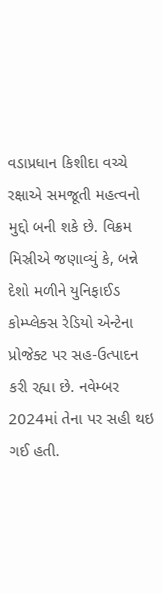વડાપ્રધાન કિશીદા વચ્ચે રક્ષાએ સમજૂતી મહત્વનો મુદ્દો બની શકે છે. વિક્રમ મિસ્રીએ જણાવ્યું કે, બન્ને દેશો મળીને યુનિફાઈડ કોમ્પ્લેક્સ રેડિયો એન્ટેના પ્રોજેક્ટ પર સહ-ઉત્પાદન કરી રહ્યા છે. નવેમ્બર 2024માં તેના પર સહી થઇ ગઈ હતી.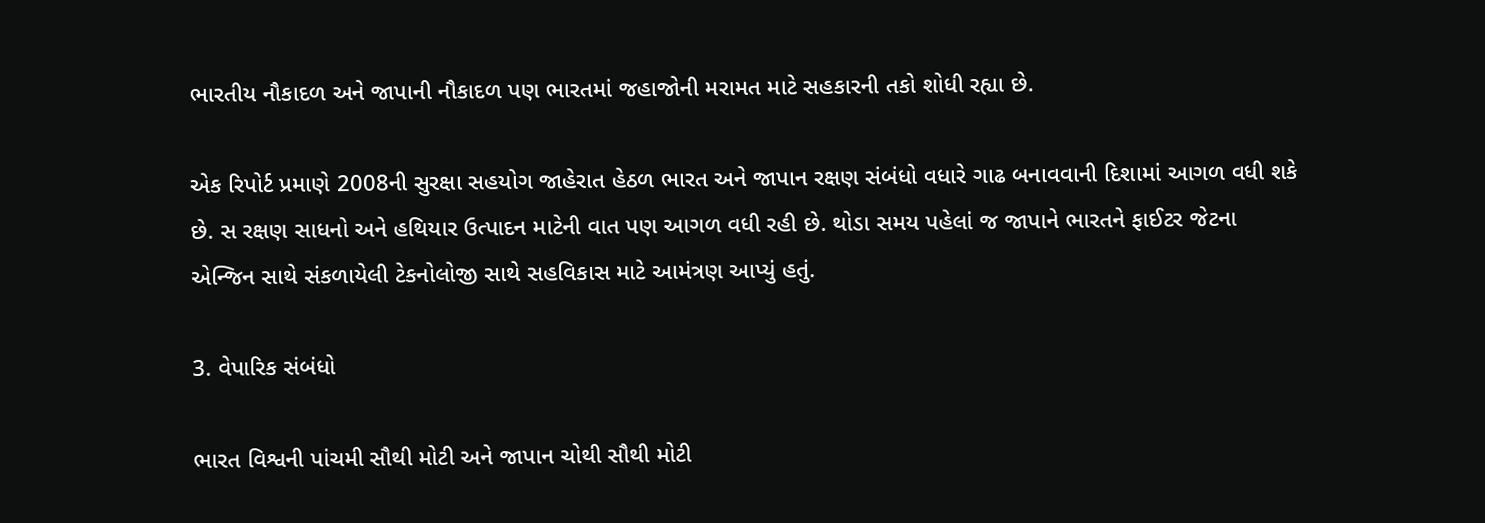ભારતીય નૌકાદળ અને જાપાની નૌકાદળ પણ ભારતમાં જહાજોની મરામત માટે સહકારની તકો શોધી રહ્યા છે.

એક રિપોર્ટ પ્રમાણે 2008ની સુરક્ષા સહયોગ જાહેરાત હેઠળ ભારત અને જાપાન રક્ષણ સંબંધો વધારે ગાઢ બનાવવાની દિશામાં આગળ વધી શકે છે. સ રક્ષણ સાધનો અને હથિયાર ઉત્પાદન માટેની વાત પણ આગળ વધી રહી છે. થોડા સમય પહેલાં જ જાપાને ભારતને ફાઈટર જેટના એન્જિન સાથે સંકળાયેલી ટેકનોલોજી સાથે સહવિકાસ માટે આમંત્રણ આપ્યું હતું.

3. વેપારિક સંબંધો

ભારત વિશ્વની પાંચમી સૌથી મોટી અને જાપાન ચોથી સૌથી મોટી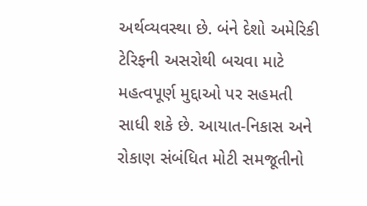અર્થવ્યવસ્થા છે. બંને દેશો અમેરિકી ટેરિફની અસરોથી બચવા માટે મહત્વપૂર્ણ મુદ્દાઓ પર સહમતી સાધી શકે છે. આયાત-નિકાસ અને રોકાણ સંબંધિત મોટી સમજૂતીનો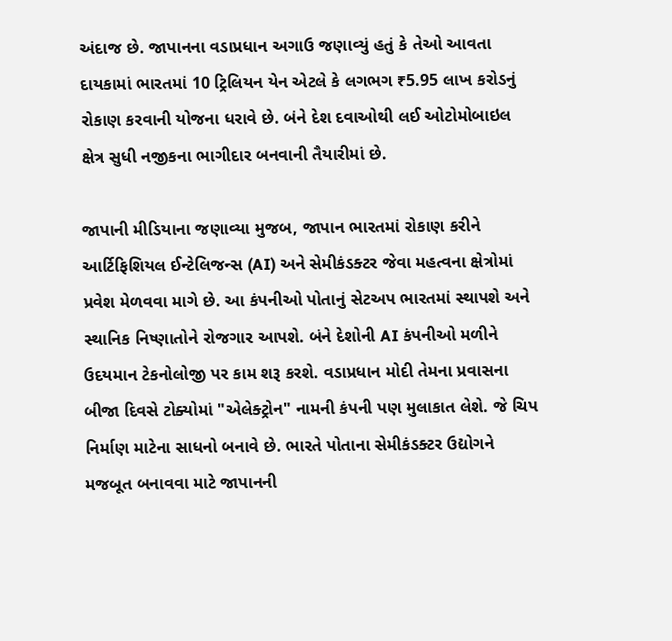અંદાજ છે. જાપાનના વડાપ્રધાન અગાઉ જણાવ્યું હતું કે તેઓ આવતા દાયકામાં ભારતમાં 10 ટ્રિલિયન યેન એટલે કે લગભગ ₹5.95 લાખ કરોડનું રોકાણ કરવાની યોજના ધરાવે છે. બંને દેશ દવાઓથી લઈ ઓટોમોબાઇલ ક્ષેત્ર સુધી નજીકના ભાગીદાર બનવાની તૈયારીમાં છે.

જાપાની મીડિયાના જણાવ્યા મુજબ, જાપાન ભારતમાં રોકાણ કરીને આર્ટિફિશિયલ ઈન્ટેલિજન્સ (AI) અને સેમીકંડક્ટર જેવા મહત્વના ક્ષેત્રોમાં પ્રવેશ મેળવવા માગે છે. આ કંપનીઓ પોતાનું સેટઅપ ભારતમાં સ્થાપશે અને સ્થાનિક નિષ્ણાતોને રોજગાર આપશે. બંને દેશોની AI કંપનીઓ મળીને ઉદયમાન ટેકનોલોજી પર કામ શરૂ કરશે. વડાપ્રધાન મોદી તેમના પ્રવાસના બીજા દિવસે ટોક્યોમાં "એલેક્ટ્રોન" નામની કંપની પણ મુલાકાત લેશે. જે ચિપ નિર્માણ માટેના સાધનો બનાવે છે. ભારતે પોતાના સેમીકંડક્ટર ઉદ્યોગને મજબૂત બનાવવા માટે જાપાનની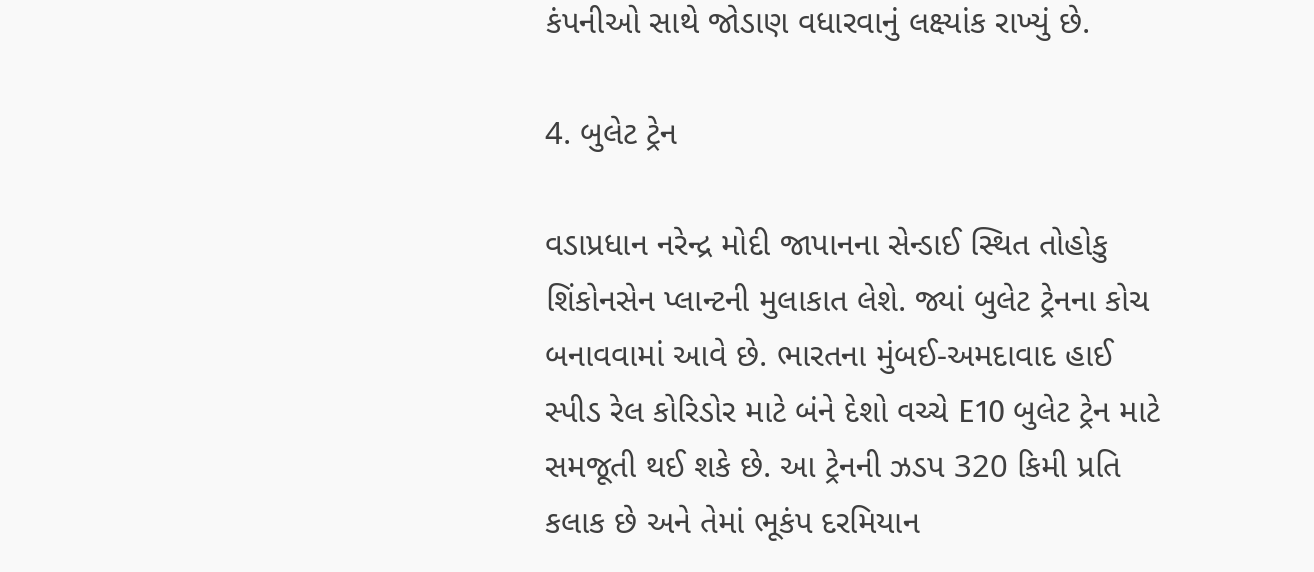કંપનીઓ સાથે જોડાણ વધારવાનું લક્ષ્યાંક રાખ્યું છે.

4. બુલેટ ટ્રેન

વડાપ્રધાન નરેન્દ્ર મોદી જાપાનના સેન્ડાઈ સ્થિત તોહોકુ શિંકોનસેન પ્લાન્ટની મુલાકાત લેશે. જ્યાં બુલેટ ટ્રેનના કોચ બનાવવામાં આવે છે. ભારતના મુંબઈ-અમદાવાદ હાઈ સ્પીડ રેલ કોરિડોર માટે બંને દેશો વચ્ચે E10 બુલેટ ટ્રેન માટે સમજૂતી થઈ શકે છે. આ ટ્રેનની ઝડપ 320 કિમી પ્રતિ કલાક છે અને તેમાં ભૂકંપ દરમિયાન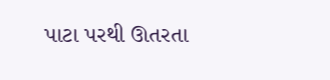પાટા પરથી ઊતરતા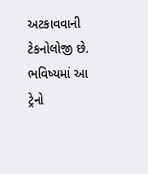અટકાવવાની ટેકનોલોજી છે. ભવિષ્યમાં આ ટ્રેનો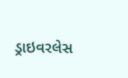ડ્રાઇવરલેસ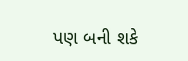પણ બની શકે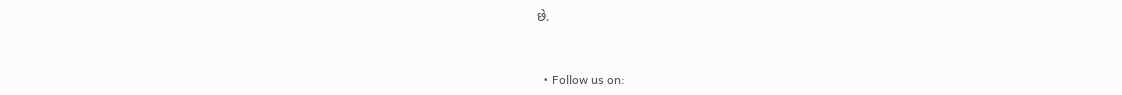છે.


  • Follow us on: